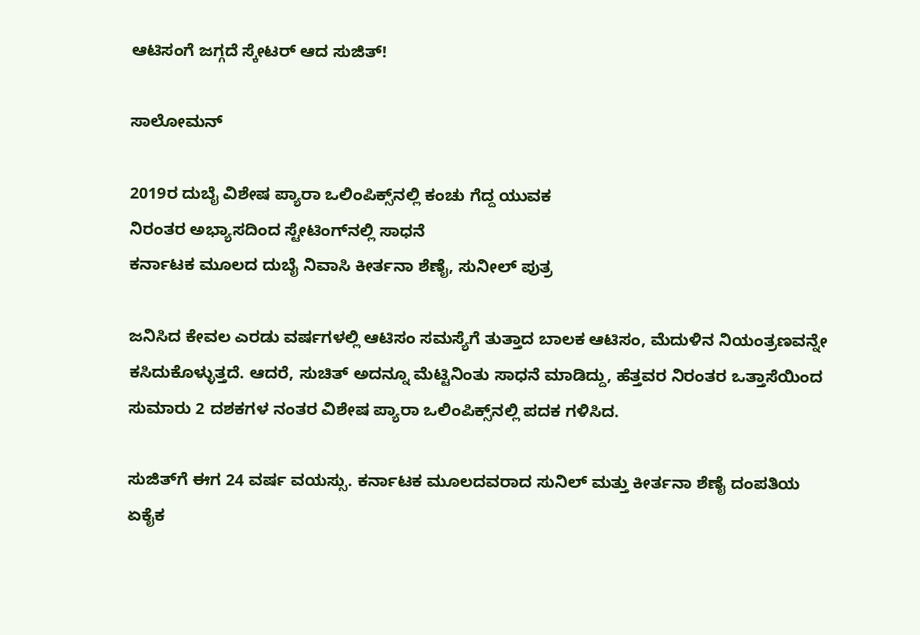ಆಟಿಸಂಗೆ ಜಗ್ಗದೆ ಸ್ಕೇಟರ್ ಆದ ಸುಜಿತ್!

ಸಾಲೋಮನ್

2019ರ ದುಬೈ ವಿಶೇಷ ಪ್ಯಾರಾ ಒಲಿಂಪಿಕ್ಸ್‌ನಲ್ಲಿ ಕಂಚು ಗೆದ್ದ ಯುವಕ
ನಿರಂತರ ಅಭ್ಯಾಸದಿಂದ ಸ್ಟೇಟಿಂಗ್‌ನಲ್ಲಿ ಸಾಧನೆ
ಕರ್ನಾಟಕ ಮೂಲದ ದುಬೈ ನಿವಾಸಿ ಕೀರ್ತನಾ ಶೆಣೈ, ಸುನೀಲ್‌ ಪುತ್ರ

ಜನಿಸಿದ ಕೇವಲ ಎರಡು ವರ್ಷಗಳಲ್ಲಿ ಆಟಿಸಂ ಸಮಸ್ಯೆಗೆ ತುತ್ತಾದ ಬಾಲಕ ಆಟಿಸಂ, ಮೆದುಳಿನ ನಿಯಂತ್ರಣವನ್ನೇ ಕಸಿದುಕೊಳ್ಳುತ್ತದೆ. ಆದರೆ, ಸುಚಿತ್ ಅದನ್ನೂ ಮೆಟ್ಟಿನಿಂತು ಸಾಧನೆ ಮಾಡಿದ್ದು, ಹೆತ್ತವರ ನಿರಂತರ ಒತ್ತಾಸೆಯಿಂದ ಸುಮಾರು 2 ದಶಕಗಳ ನಂತರ ವಿಶೇಷ ಪ್ಯಾರಾ ಒಲಿಂಪಿಕ್ಸ್‌ನಲ್ಲಿ ಪದಕ ಗಳಿಸಿದ.

ಸುಜಿತ್‌ಗೆ ಈಗ 24 ವರ್ಷ ವಯಸ್ಸು. ಕರ್ನಾಟಕ ಮೂಲದವರಾದ ಸುನಿಲ್‌ ಮತ್ತು ಕೀರ್ತನಾ ಶೆಣೈ ದಂಪತಿಯ ಏಕೈಕ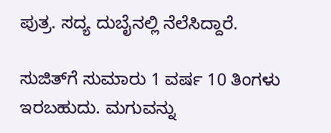ಪುತ್ರ. ಸದ್ಯ ದುಬೈನಲ್ಲಿ ನೆಲೆಸಿದ್ದಾರೆ.

ಸುಜಿತ್‌ಗೆ ಸುಮಾರು 1 ವರ್ಷ 10 ತಿಂಗಳು ಇರಬಹುದು. ಮಗುವನ್ನು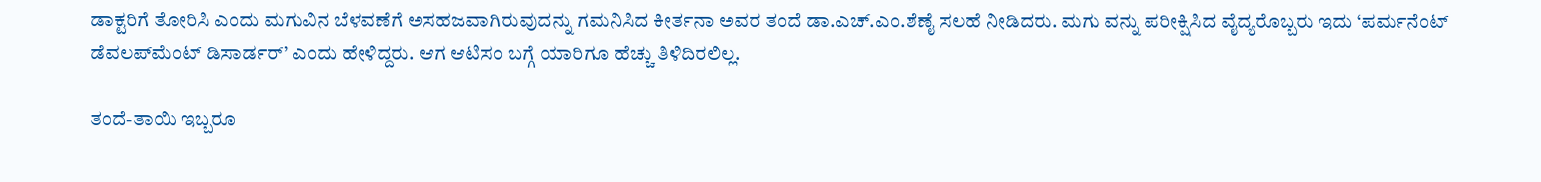ಡಾಕ್ಟರಿಗೆ ತೋರಿಸಿ ಎಂದು ಮಗುವಿನ ಬೆಳವಣೆಗೆ ಅಸಹಜವಾಗಿರುವುದನ್ನು ಗಮನಿಸಿದ ಕೀರ್ತನಾ ಅವರ ತಂದೆ ಡಾ.ಎಚ್.ಎಂ.ಶೆಣೈ ಸಲಹೆ ನೀಡಿದರು. ಮಗು ವನ್ನು ಪರೀಕ್ಷಿಸಿದ ವೈದ್ಯರೊಬ್ಬರು ಇದು ‘ಪರ್ಮನೆಂಟ್ ಡೆವಲಪ್‌ಮೆಂಟ್ ಡಿಸಾರ್ಡರ್’ ಎಂದು ಹೇಳಿದ್ದರು. ಆಗ ಆಟಿಸಂ ಬಗ್ಗೆ ಯಾರಿಗೂ ಹೆಚ್ಚು ತಿಳಿದಿರಲಿಲ್ಲ.

ತಂದೆ-ತಾಯಿ ಇಬ್ಬರೂ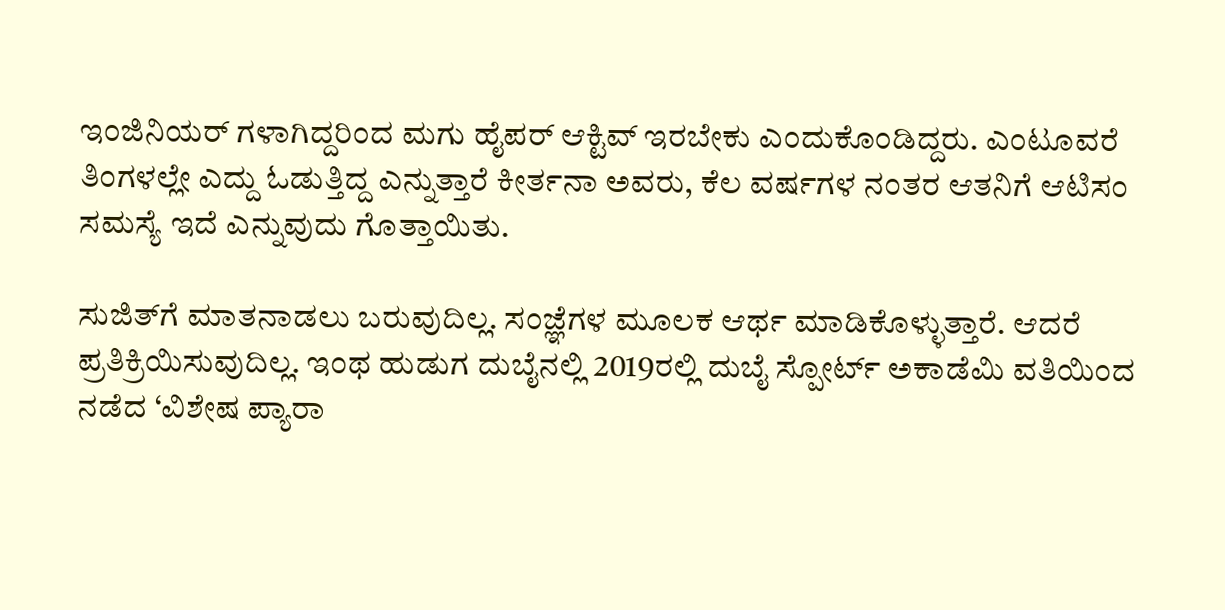ಇಂಜಿನಿಯರ್ ಗಳಾಗಿದ್ದರಿಂದ ಮಗು ಹೈಪರ್ ಆಕ್ಟಿವ್ ಇರಬೇಕು ಎಂದುಕೊಂಡಿದ್ದರು. ಎಂಟೂವರೆ ತಿಂಗಳಲ್ಲೇ ಎದ್ದು ಓಡುತ್ತಿದ್ದ ಎನ್ನುತ್ತಾರೆ ಕೀರ್ತನಾ ಅವರು, ಕೆಲ ವರ್ಷಗಳ ನಂತರ ಆತನಿಗೆ ಆಟಿಸಂ ಸಮಸ್ಯೆ ಇದೆ ಎನ್ನುವುದು ಗೊತ್ತಾಯಿತು.

ಸುಜಿತ್‌ಗೆ ಮಾತನಾಡಲು ಬರುವುದಿಲ್ಲ. ಸಂಜ್ಞೆಗಳ ಮೂಲಕ ಆರ್ಥ ಮಾಡಿಕೊಳ್ಳುತ್ತಾರೆ. ಆದರೆ ಪ್ರತಿಕ್ರಿಯಿಸುವುದಿಲ್ಲ. ಇಂಥ ಹುಡುಗ ದುಬೈನಲ್ಲಿ 2019ರಲ್ಲಿ ದುಬೈ ಸ್ಪೋರ್ಟ್ ಅಕಾಡೆಮಿ ವತಿಯಿಂದ ನಡೆದ ‘ವಿಶೇಷ ಪ್ಯಾರಾ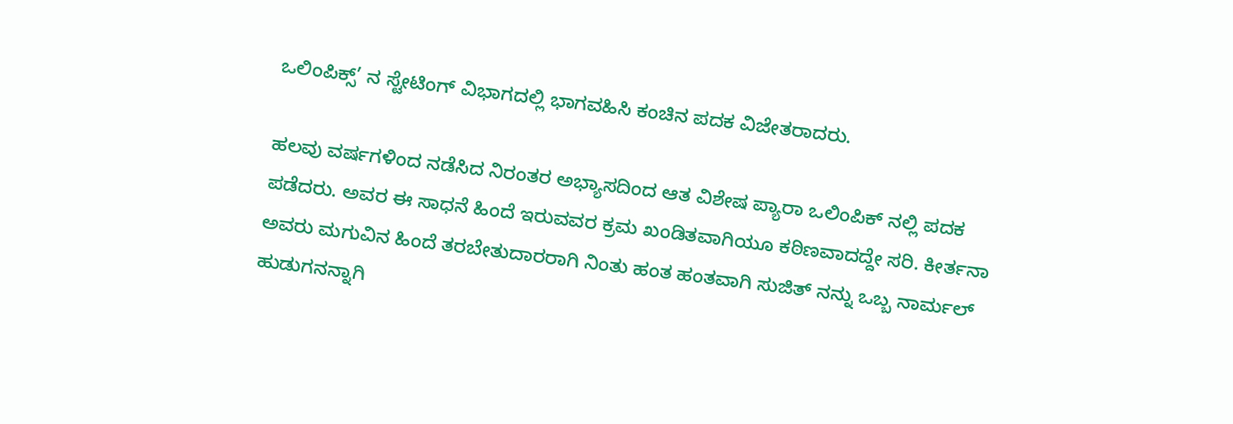ಒಲಿಂಪಿಕ್ಸ್’ ನ ಸ್ಟೇಟಿಂಗ್ ವಿಭಾಗದಲ್ಲಿ ಭಾಗವಹಿಸಿ ಕಂಚಿನ ಪದಕ ವಿಜೇತರಾದರು.

ಹಲವು ವರ್ಷಗಳಿಂದ ನಡೆಸಿದ ನಿರಂತರ ಅಭ್ಯಾಸದಿಂದ ಆತ ವಿಶೇಷ ಪ್ಯಾರಾ ಒಲಿಂಪಿಕ್ ನಲ್ಲಿ ಪದಕ ಪಡೆದರು. ಅವರ ಈ ಸಾಧನೆ ಹಿಂದೆ ಇರುವವರ ಕ್ರಮ ಖಂಡಿತವಾಗಿಯೂ ಕಠಿಣವಾದದ್ದೇ ಸರಿ. ಕೀರ್ತನಾ ಅವರು ಮಗುವಿನ ಹಿಂದೆ ತರಬೇತುದಾರರಾಗಿ ನಿಂತು ಹಂತ ಹಂತವಾಗಿ ಸುಜಿತ್‌ ನನ್ನು ಒಬ್ಬ ನಾರ್ಮಲ್ ಹುಡುಗನನ್ನಾಗಿ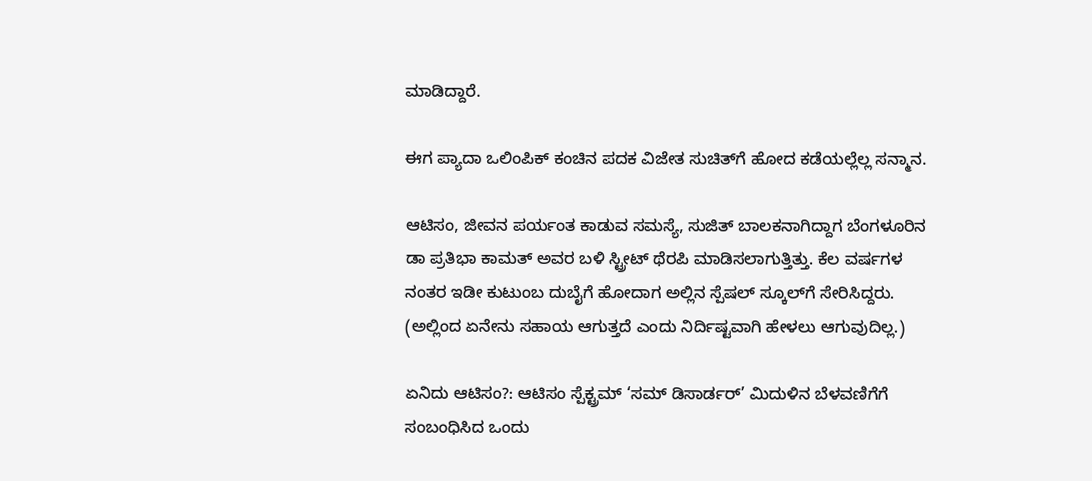ಮಾಡಿದ್ದಾರೆ.

ಈಗ ಪ್ಯಾದಾ ಒಲಿಂಪಿಕ್ ಕಂಚಿನ ಪದಕ ವಿಜೇತ ಸುಚಿತ್‌ಗೆ ಹೋದ ಕಡೆಯಲ್ಲೆಲ್ಲ ಸನ್ಮಾನ.

ಆಟಿಸಂ, ಜೀವನ ಪರ್ಯಂತ ಕಾಡುವ ಸಮಸ್ಯೆ, ಸುಜಿತ್ ಬಾಲಕನಾಗಿದ್ದಾಗ ಬೆಂಗಳೂರಿನ ಡಾ ಪ್ರತಿಭಾ ಕಾಮತ್ ಅವರ ಬಳಿ ಸ್ಟ್ರೀಟ್ ಥೆರಪಿ ಮಾಡಿಸಲಾಗುತ್ತಿತ್ತು. ಕೆಲ ವರ್ಷಗಳ ನಂತರ ಇಡೀ ಕುಟುಂಬ ದುಬೈಗೆ ಹೋದಾಗ ಅಲ್ಲಿನ ಸ್ಪೆಷಲ್ ಸ್ಕೂಲ್‌ಗೆ ಸೇರಿಸಿದ್ದರು. (ಅಲ್ಲಿಂದ ಏನೇನು ಸಹಾಯ ಆಗುತ್ತದೆ ಎಂದು ನಿರ್ದಿಷ್ಟವಾಗಿ ಹೇಳಲು ಆಗುವುದಿಲ್ಲ.)

ಏನಿದು ಆಟಿಸಂ?: ಆಟಿಸಂ ಸ್ಪೆಕ್ಟ್ರಮ್‌ ‘ಸಮ್ ಡಿಸಾರ್ಡರ್’ ಮಿದುಳಿನ ಬೆಳವಣಿಗೆಗೆ ಸಂಬಂಧಿಸಿದ ಒಂದು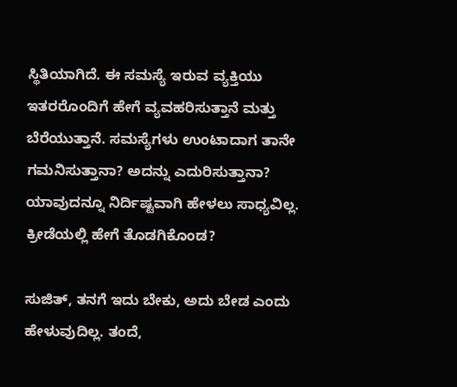ಸ್ಥಿತಿಯಾಗಿದೆ. ಈ ಸಮಸ್ಯೆ ಇರುವ ವ್ಯಕ್ತಿಯು ಇತರರೊಂದಿಗೆ ಹೇಗೆ ವ್ಯವಹರಿಸುತ್ತಾನೆ ಮತ್ತು ಬೆರೆಯುತ್ತಾನೆ. ಸಮಸ್ಯೆಗಳು ಉಂಟಾದಾಗ ತಾನೇ ಗಮನಿಸುತ್ತಾನಾ? ಅದನ್ನು ಎದುರಿಸುತ್ತಾನಾ? ಯಾವುದನ್ನೂ ನಿರ್ದಿಷ್ಟವಾಗಿ ಹೇಳಲು ಸಾಧ್ಯವಿಲ್ಲ. ಕ್ರೀಡೆಯಲ್ಲಿ ಹೇಗೆ ತೊಡಗಿಕೊಂಡ?

ಸುಜಿತ್, ತನಗೆ ಇದು ಬೇಕು, ಅದು ಬೇಡ ಎಂದು ಹೇಳುವುದಿಲ್ಲ. ತಂದೆ,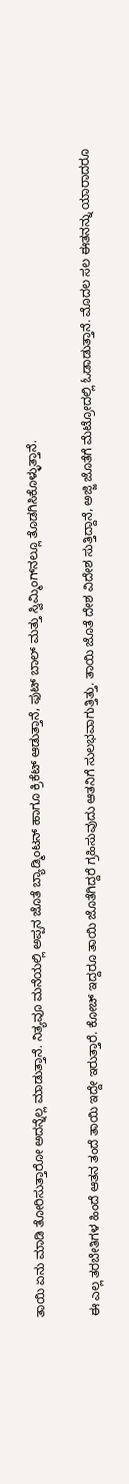ತಾಯಿ ಏನು ಮಾಡಿ ತೋರಿಸುತ್ತಾರೋ ಅದನ್ನೆಲ್ಲ ಮಾಡುತ್ತಾನೆ. ನಿತ್ಯವೂ ಮನೆಯಲ್ಲಿ ಅಪ್ಪನ ಜೊತೆ ಬ್ಯಾಡ್ಮಿಂಟನ್ ಹಾಗೂ ಕ್ರಿಕೆಟ್‌ ಆಡುತ್ತಾನೆ, ಫುಟ್‌ ಬಾಲ್ ಮತ್ತು ಸ್ವಿಮ್ಮಿಂಗ್‌ನಲ್ಲೂ ತೊಡಗಿಸಿಕೊಳ್ಳುತ್ತಾನೆ.

ಈ ಎಲ್ಲ ತರಬೇತಿಗಳ ಹಿಂದೆ ಆತನ ತಂದೆ ತಾಯಿ ಇದ್ದೇ ಇರುತ್ತಾರೆ. ಕೋಚ್‌ ಇದ್ದರೂ ತಾಯಿ ಜೊತೆಗಿದ್ದರೆ ಗ್ರಹಿಸುವುದು ಆತನಿಗೆ ಸುಲಭವಾಗುತ್ತಿತ್ತು. ತಾಯಿ ಜೊತೆ ದೇಶ ವಿದೇಶ ಸುತ್ತಿದ್ದಾನೆ, ಅಜ್ಜಿ ಜೊತೆಗೆ ಮೆಟ್ರೋದಲ್ಲಿ ಓಡಾಡುತ್ತಾನೆ. ಮೊದಲ ಸಲ ಈತನನ್ನು ಯಾರಾದರೂ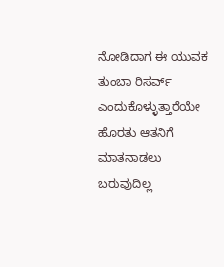ನೋಡಿದಾಗ ಈ ಯುವಕ ತುಂಬಾ ರಿಸರ್ವ್ ಎಂದುಕೊಳ್ಳುತ್ತಾರೆಯೇ ಹೊರತು ಆತನಿಗೆ ಮಾತನಾಡಲು ಬರುವುದಿಲ್ಲ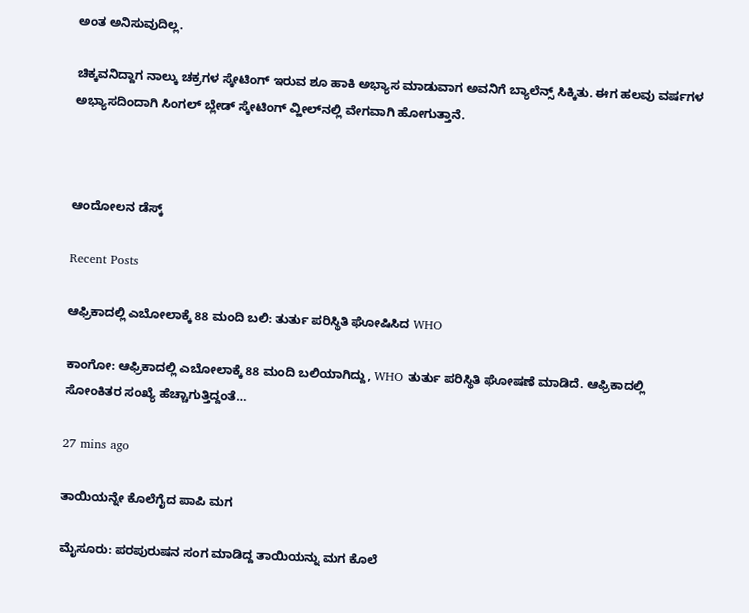ಅಂತ ಅನಿಸುವುದಿಲ್ಲ.

ಚಿಕ್ಕವನಿದ್ದಾಗ ನಾಲ್ಕು ಚಕ್ರಗಳ ಸ್ಕೇಟಿಂಗ್ ಇರುವ ಶೂ ಹಾಕಿ ಅಭ್ಯಾಸ ಮಾಡುವಾಗ ಅವನಿಗೆ ಬ್ಯಾಲೆನ್ಸ್ ಸಿಕ್ಕಿತು. ಈಗ ಹಲವು ವರ್ಷಗಳ ಅಭ್ಯಾಸದಿಂದಾಗಿ ಸಿಂಗಲ್ ಬ್ಲೇಡ್ ಸ್ಕೇಟಿಂಗ್ ವ್ಹೀಲ್‌ನಲ್ಲಿ ವೇಗವಾಗಿ ಹೋಗುತ್ತಾನೆ.



ಆಂದೋಲನ ಡೆಸ್ಕ್

Recent Posts

ಆಫ್ರಿಕಾದಲ್ಲಿ ಎಬೋಲಾಕ್ಕೆ 88 ಮಂದಿ ಬಲಿ: ತುರ್ತು ಪರಿಸ್ಥಿತಿ ಘೋಷಿಸಿದ WHO

ಕಾಂಗೋ: ಆಫ್ರಿಕಾದಲ್ಲಿ ಎಬೋಲಾಕ್ಕೆ 88 ಮಂದಿ ಬಲಿಯಾಗಿದ್ದು, WHO ತುರ್ತು ಪರಿಸ್ಥಿತಿ ಘೋಷಣೆ ಮಾಡಿದೆ. ಆಫ್ರಿಕಾದಲ್ಲಿ ಸೋಂಕಿತರ ಸಂಖ್ಯೆ ಹೆಚ್ಚಾಗುತ್ತಿದ್ದಂತೆ…

27 mins ago

ತಾಯಿಯನ್ನೇ ಕೊಲೆಗೈದ ಪಾಪಿ ಮಗ

ಮೈಸೂರು: ಪರಪುರುಷನ ಸಂಗ ಮಾಡಿದ್ದ ತಾಯಿಯನ್ನು ಮಗ ಕೊಲೆ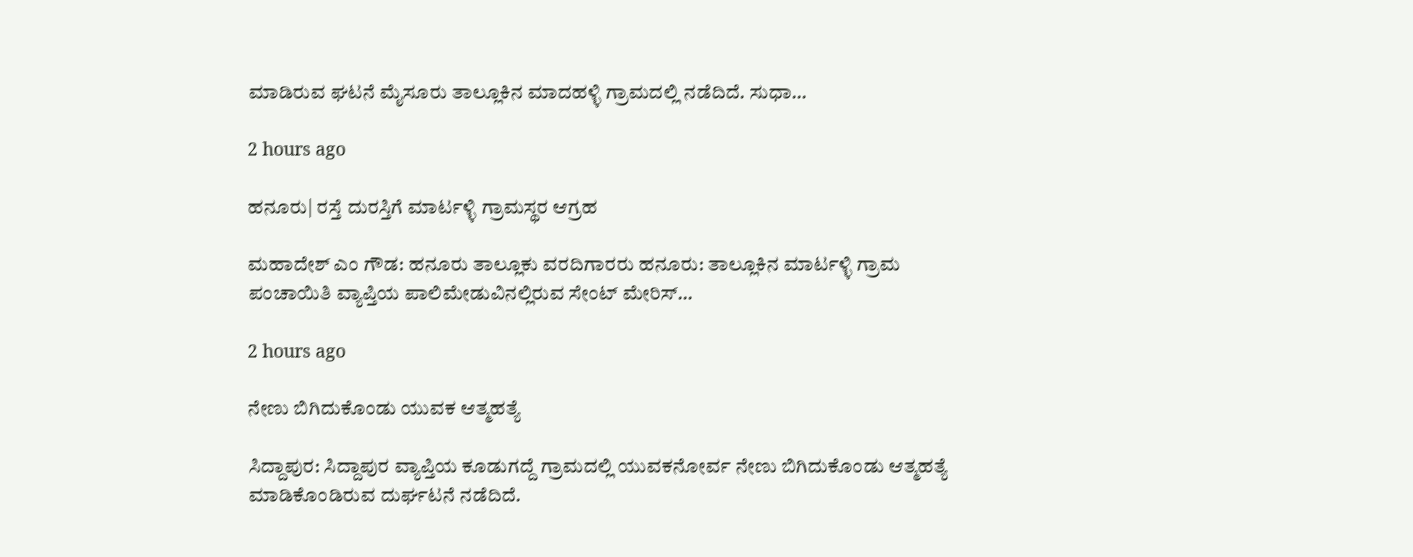ಮಾಡಿರುವ ಘಟನೆ ಮೈಸೂರು ತಾಲ್ಲೂಕಿನ ಮಾದಹಳ್ಳಿ ಗ್ರಾಮದಲ್ಲಿ ನಡೆದಿದೆ. ಸುಧಾ…

2 hours ago

ಹನೂರು| ರಸ್ತೆ ದುರಸ್ತಿಗೆ ಮಾರ್ಟಳ್ಳಿ ಗ್ರಾಮಸ್ಥರ ಆಗ್ರಹ

ಮಹಾದೇಶ್‌ ಎಂ ಗೌಡ: ಹನೂರು ತಾಲ್ಲೂಕು ವರದಿಗಾರರು ಹನೂರು: ತಾಲ್ಲೂಕಿನ ಮಾರ್ಟಳ್ಳಿ ಗ್ರಾಮ ಪಂಚಾಯಿತಿ ವ್ಯಾಪ್ತಿಯ ಪಾಲಿಮೇಡುವಿನಲ್ಲಿರುವ ಸೇಂಟ್ ಮೇರಿಸ್…

2 hours ago

ನೇಣು ಬಿಗಿದುಕೊಂಡು ಯುವಕ ಆತ್ಮಹತ್ಯೆ

ಸಿದ್ದಾಪುರ: ಸಿದ್ದಾಪುರ ವ್ಯಾಪ್ತಿಯ ಕೂಡುಗದ್ದೆ ಗ್ರಾಮದಲ್ಲಿ ಯುವಕನೋರ್ವ ನೇಣು ಬಿಗಿದುಕೊಂಡು ಆತ್ಮಹತ್ಯೆ ಮಾಡಿಕೊಂಡಿರುವ ದುರ್ಘಟನೆ ನಡೆದಿದೆ.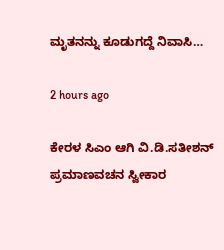ಮೃತನನ್ನು ಕೂಡುಗದ್ದೆ ನಿವಾಸಿ…

2 hours ago

ಕೇರಳ ಸಿಎಂ ಆಗಿ ವಿ.ಡಿ.ಸತೀಶನ್ ಪ್ರಮಾಣವಚನ ಸ್ವೀಕಾರ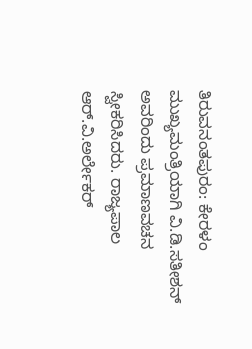ತಿರುವನಂತಪುರಂ: ಕೇರಳಂ ಮುಖ್ಯಮಂತ್ರಿಯಾಗಿ ವಿ.ಡಿ.ಸತೀಶನ್‌ ಅವರಿಂದು ಪ್ರಮಾಣವಚನ ಸ್ವೀಕರಿಸಿದರು. ರಾಜ್ಯಪಾಲ ಆರ್.ವಿ.ಅರ್ಲೇಕರ್‌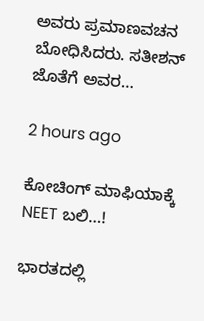ಅವರು ಪ್ರಮಾಣವಚನ ಬೋಧಿಸಿದರು. ಸತೀಶನ್‌ ಜೊತೆಗೆ ಅವರ…

2 hours ago

ಕೋಚಿಂಗ್ ಮಾಫಿಯಾಕ್ಕೆ NEET ಬಲಿ…!

ಭಾರತದಲ್ಲಿ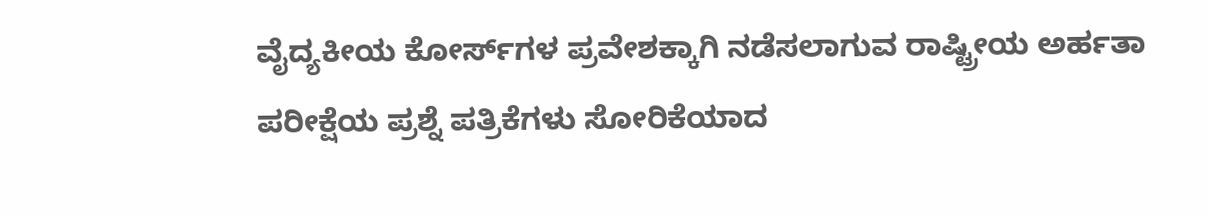ವೈದ್ಯಕೀಯ ಕೋರ್ಸ್‌ಗಳ ಪ್ರವೇಶಕ್ಕಾಗಿ ನಡೆಸಲಾಗುವ ರಾಷ್ಟ್ರೀಯ ಅರ್ಹತಾ ಪರೀಕ್ಷೆಯ ಪ್ರಶ್ನೆ ಪತ್ರಿಕೆಗಳು ಸೋರಿಕೆಯಾದ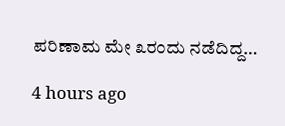ಪರಿಣಾಮ ಮೇ ೩ರಂದು ನಡೆದಿದ್ದ…

4 hours ago